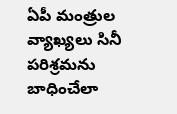ఏపీ మంత్రుల వ్యాఖ్యలు సినీ పరిశ్రమను బాధించేలా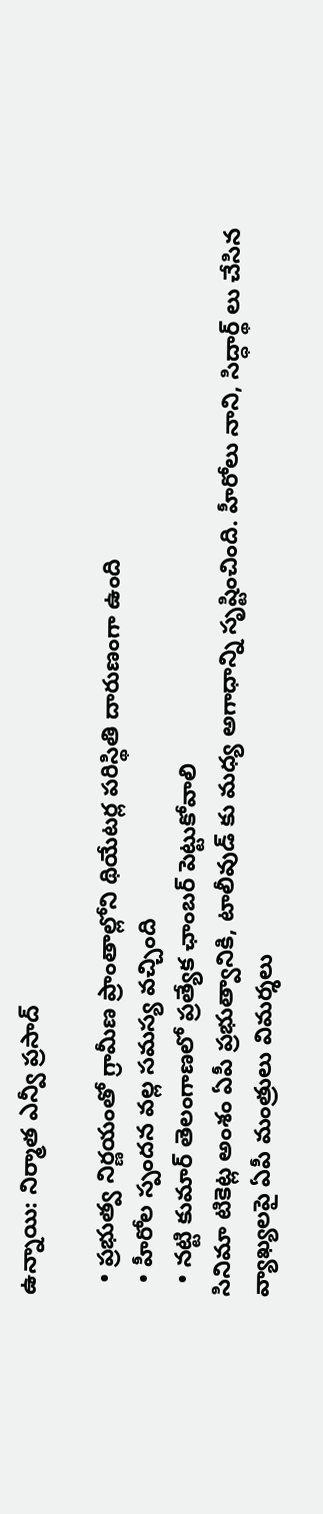ఉన్నాయి: నిర్మాత ఎన్వీ ప్రసాద్

  • ప్రభుత్వ నిర్ణయంతో గ్రామీణ ప్రాంతాల్లోని థియేటర్ల పరిస్థితి దారుణంగా ఉంది
  • హీరోల స్పందన వల్ల సమస్య వచ్చింది
  • నట్టి కుమార్ తెలంగాణలో ప్రత్యేక ఛాంబర్ పెట్టుకోవాలి
సినిమా టికెట్ల అంశం ఏపీ ప్రభుత్వానికి, టాలీవుడ్ కు మధ్య అగాధాన్ని సృష్టించింది. హీరోలు నాని, సిద్ధార్థ్ లు చేసిన వ్యాఖ్యలపై ఏపీ మంత్రులు విమర్శలు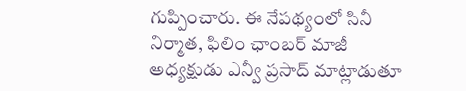గుప్పించారు. ఈ నేపథ్యంలో సినీ నిర్మాత, ఫిలిం ఛాంబర్ మాజీ అధ్యక్షుడు ఎన్వీ ప్రసాద్ మాట్లాడుతూ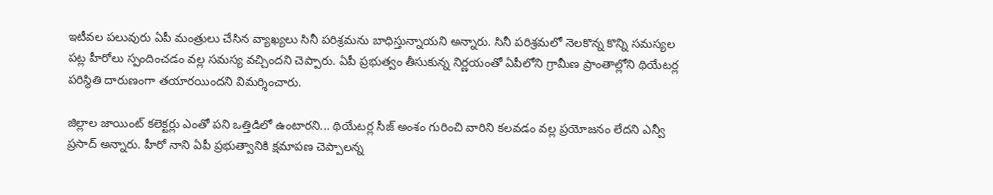ఇటీవల పలువురు ఏపీ మంత్రులు చేసిన వ్యాఖ్యలు సినీ పరిశ్రమను బాధిస్తున్నాయని అన్నారు. సినీ పరిశ్రమలో నెలకొన్న కొన్ని సమస్యల పట్ల హీరోలు స్పందించడం వల్ల సమస్య వచ్చిందని చెప్పారు. ఏపీ ప్రభుత్వం తీసుకున్న నిర్ణయంతో ఏపీలోని గ్రామీణ ప్రాంతాల్లోని థియేటర్ల పరిస్థితి దారుణంగా తయారయిందని విమర్శించారు.

జిల్లాల జాయింట్ కలెక్టర్లు ఎంతో పని ఒత్తిడిలో ఉంటారని... థియేటర్ల సీజ్ అంశం గురించి వారిని కలవడం వల్ల ప్రయోజనం లేదని ఎన్వీ ప్రసాద్ అన్నారు. హీరో నాని ఏపీ ప్రభుత్వానికి క్షమాపణ చెప్పాలన్న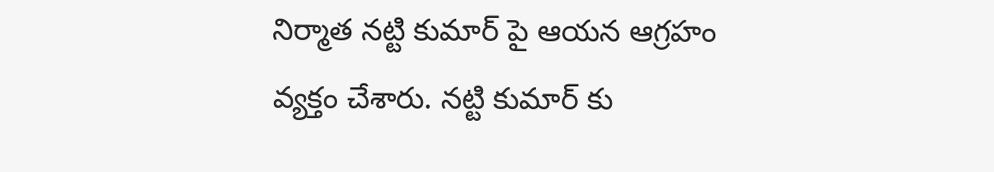నిర్మాత నట్టి కుమార్ పై ఆయన ఆగ్రహం వ్యక్తం చేశారు. నట్టి కుమార్ కు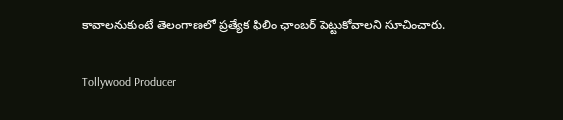కావాలనుకుంటే తెలంగాణలో ప్రత్యేక ఫిలిం ఛాంబర్ పెట్టుకోవాలని సూచించారు.

Tollywood Producer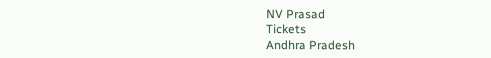NV Prasad
Tickets
Andhra Pradesh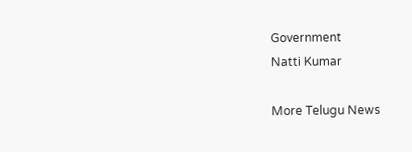Government
Natti Kumar

More Telugu News